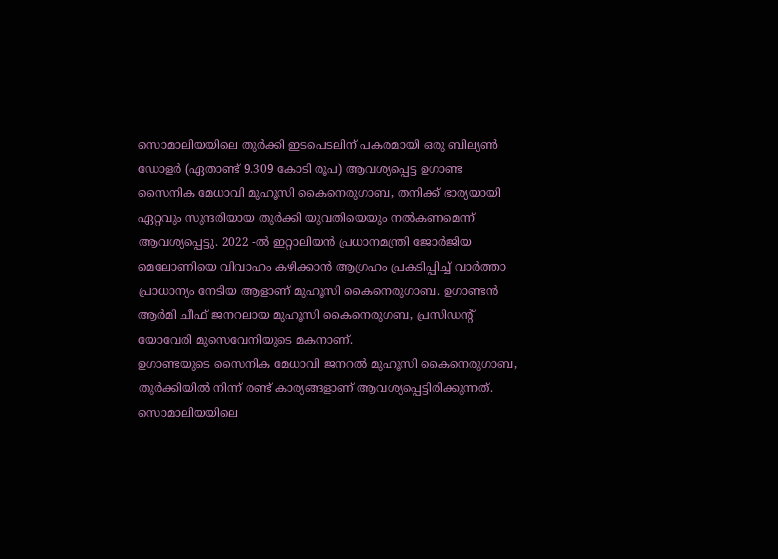സൊമാലിയയിലെ തുർക്കി ഇടപെടലിന് പകരമായി ഒരു ബില്യൺ ഡോളർ (ഏതാണ്ട് 9.309 കോടി രൂപ) ആവശ്യപ്പെട്ട ഉഗാണ്ട സൈനിക മേധാവി മുഹൂസി കൈനെരുഗാബ, തനിക്ക് ഭാര്യയായി ഏറ്റവും സുന്ദരിയായ തുർക്കി യുവതിയെയും നൽകണമെന്ന് ആവശ്യപ്പെട്ടു. 2022 -ൽ ഇറ്റാലിയൻ പ്രധാനമന്ത്രി ജോർജിയ മെലോണിയെ വിവാഹം കഴിക്കാൻ ആഗ്രഹം പ്രകടിപ്പിച്ച് വാർത്താ പ്രാധാന്യം നേടിയ ആളാണ് മുഹൂസി കൈനെരുഗാബ. ഉഗാണ്ടൻ ആർമി ചീഫ് ജനറലായ മുഹൂസി കൈനെരുഗബ, പ്രസിഡന്റ് യോവേരി മുസെവേനിയുടെ മകനാണ്.
ഉഗാണ്ടയുടെ സൈനിക മേധാവി ജനറൽ മുഹൂസി കൈനെരുഗാബ, തുർക്കിയിൽ നിന്ന് രണ്ട് കാര്യങ്ങളാണ് ആവശ്യപ്പെട്ടിരിക്കുന്നത്. സൊമാലിയയിലെ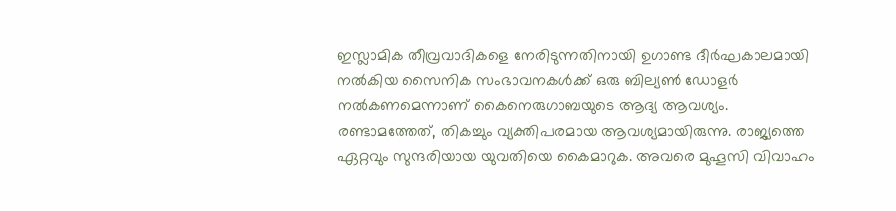ഇസ്ലാമിക തീവ്രവാദികളെ നേരിടുന്നതിനായി ഉഗാണ്ട ദീർഘകാലമായി നൽകിയ സൈനിക സംഭാവനകൾക്ക് ഒരു ബില്യൺ ഡോളർ നൽകണമെന്നാണ് കൈനെരുഗാബയുടെ ആദ്യ ആവശ്യം. രണ്ടാമത്തേത്, തികച്ചും വ്യക്തിപരമായ ആവശ്യമായിരുന്നു. രാജ്യത്തെ ഏറ്റവും സുന്ദരിയായ യുവതിയെ കൈമാറുക. അവരെ മുഹൂസി വിവാഹം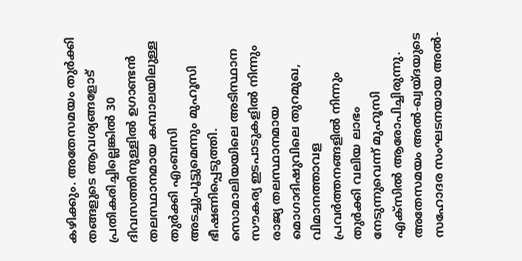കഴിക്കും. അതേസമയം തുർക്കി തങ്ങളുടെ ആവശ്യങ്ങളോട് പ്രതികരിച്ചില്ലെങ്കിൽ 30 ദിവസത്തിനുള്ളിൽ ഉഗാണ്ടൻ തലസ്ഥാനമായ കമ്പാലയിലുള്ള തുർക്കി എംബസി അടച്ചുപൂട്ടുമെന്നും മുഹൂസി ഭീഷണിപ്പെടുത്തി.
സൊമാലിയയിലെ അടിസ്ഥാന സൗകര്യ ഇടപാടുകളിൽ നിന്നും രാജ്യ തലസ്ഥാനമായ മൊഗാദിഷുവിലെ തുറമുഖ, വിമാനത്താവള പ്രവർത്തനങ്ങളിൽ നിന്നും തുർക്കി വലിയ ലാഭം നേടുന്നുവെന്ന് മുഹൂസി എക്സിൽ ആരോപിച്ചിരുന്നു. അതേസമയം അൽ-ഖ്വയ്ദയുടെ സഹോദര സംഘടനയായ അൽ-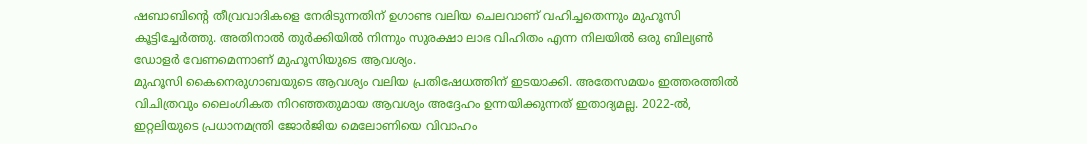ഷബാബിന്റെ തീവ്രവാദികളെ നേരിടുന്നതിന് ഉഗാണ്ട വലിയ ചെലവാണ് വഹിച്ചതെന്നും മുഹൂസി കൂട്ടിച്ചേർത്തു. അതിനാൽ തുർക്കിയിൽ നിന്നും സുരക്ഷാ ലാഭ വിഹിതം എന്ന നിലയിൽ ഒരു ബില്യൺ ഡോളർ വേണമെന്നാണ് മുഹൂസിയുടെ ആവശ്യം.
മുഹൂസി കൈനെരുഗാബയുടെ ആവശ്യം വലിയ പ്രതിഷേധത്തിന് ഇടയാക്കി. അതേസമയം ഇത്തരത്തിൽ വിചിത്രവും ലൈംഗികത നിറഞ്ഞതുമായ ആവശ്യം അദ്ദേഹം ഉന്നയിക്കുന്നത് ഇതാദ്യമല്ല. 2022-ൽ, ഇറ്റലിയുടെ പ്രധാനമന്ത്രി ജോർജിയ മെലോണിയെ വിവാഹം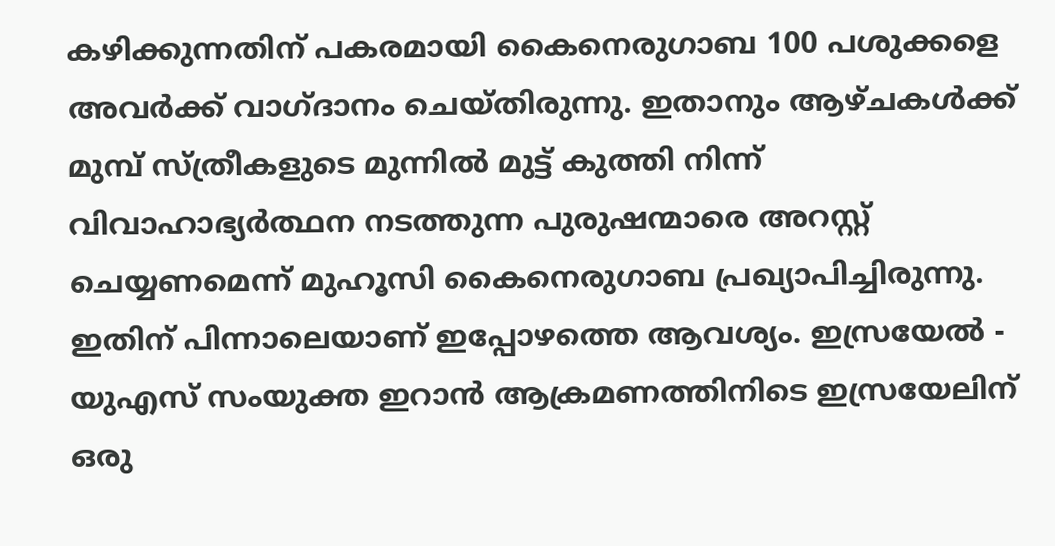കഴിക്കുന്നതിന് പകരമായി കൈനെരുഗാബ 100 പശുക്കളെ അവർക്ക് വാഗ്ദാനം ചെയ്തിരുന്നു. ഇതാനും ആഴ്ചകൾക്ക് മുമ്പ് സ്ത്രീകളുടെ മുന്നിൽ മുട്ട് കുത്തി നിന്ന് വിവാഹാഭ്യർത്ഥന നടത്തുന്ന പുരുഷന്മാരെ അറസ്റ്റ് ചെയ്യണമെന്ന് മുഹൂസി കൈനെരുഗാബ പ്രഖ്യാപിച്ചിരുന്നു. ഇതിന് പിന്നാലെയാണ് ഇപ്പോഴത്തെ ആവശ്യം. ഇസ്രയേൽ - യുഎസ് സംയുക്ത ഇറാൻ ആക്രമണത്തിനിടെ ഇസ്രയേലിന് ഒരു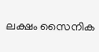ലക്ഷം സൈനിക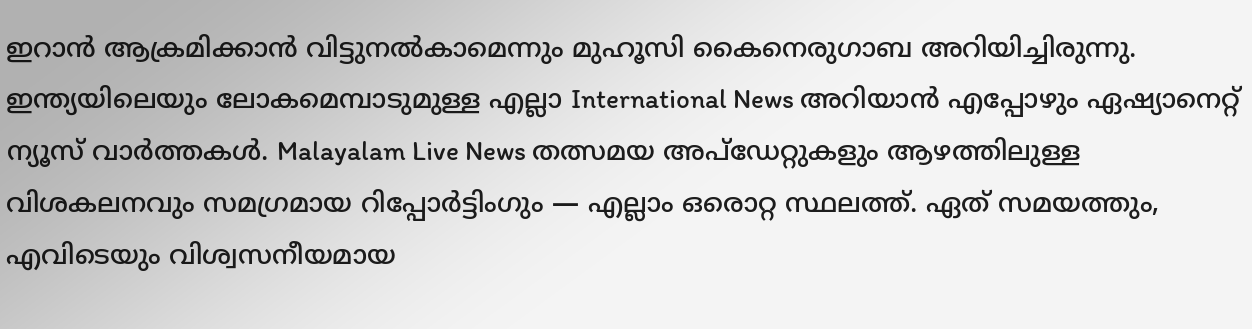ഇറാൻ ആക്രമിക്കാൻ വിട്ടുനൽകാമെന്നും മുഹൂസി കൈനെരുഗാബ അറിയിച്ചിരുന്നു.
ഇന്ത്യയിലെയും ലോകമെമ്പാടുമുള്ള എല്ലാ International News അറിയാൻ എപ്പോഴും ഏഷ്യാനെറ്റ് ന്യൂസ് വാർത്തകൾ. Malayalam Live News തത്സമയ അപ്ഡേറ്റുകളും ആഴത്തിലുള്ള വിശകലനവും സമഗ്രമായ റിപ്പോർട്ടിംഗും — എല്ലാം ഒരൊറ്റ സ്ഥലത്ത്. ഏത് സമയത്തും, എവിടെയും വിശ്വസനീയമായ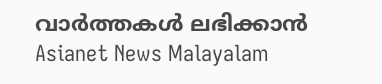വാർത്തകൾ ലഭിക്കാൻ Asianet News Malayalam